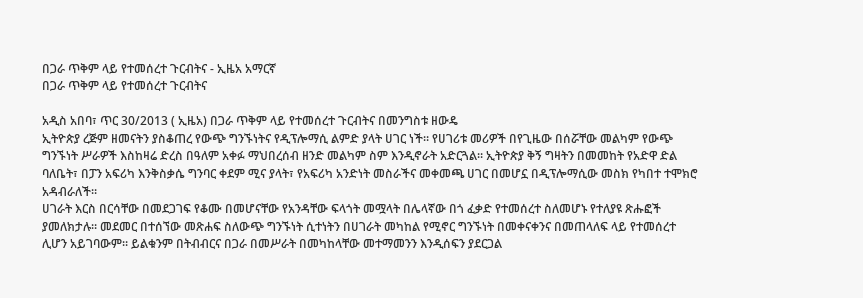በጋራ ጥቅም ላይ የተመሰረተ ጉርብትና - ኢዜአ አማርኛ
በጋራ ጥቅም ላይ የተመሰረተ ጉርብትና

አዲስ አበባ፣ ጥር 30/2013 ( ኢዜአ) በጋራ ጥቅም ላይ የተመሰረተ ጉርብትና በመንግስቱ ዘውዴ
ኢትዮጵያ ረጅም ዘመናትን ያስቆጠረ የውጭ ግንኙነትና የዲፕሎማሲ ልምድ ያላት ሀገር ነች። የሀገሪቱ መሪዎች በየጊዜው በሰሯቸው መልካም የውጭ ግንኙነት ሥራዎች እስከዛሬ ድረስ በዓለም አቀፉ ማህበረሰብ ዘንድ መልካም ስም እንዲኖራት አድርጓል። ኢትዮጵያ ቅኝ ግዛትን በመመከት የአድዋ ድል ባለቤት፣ በፓን አፍሪካ እንቅስቃሴ ግንባር ቀደም ሚና ያላት፣ የአፍሪካ አንድነት መስራችና መቀመጫ ሀገር በመሆኗ በዲፕሎማሲው መስክ የካበተ ተሞክሮ አዳብራለች።
ሀገራት እርስ በርሳቸው በመደጋገፍ የቆሙ በመሆናቸው የአንዳቸው ፍላጎት መሟላት በሌላኛው በጎ ፈቃድ የተመሰረተ ስለመሆኑ የተለያዩ ጽሑፎች ያመለክታሉ። መደመር በተሰኘው መጽሐፍ ስለውጭ ግንኙነት ሲተነትን በሀገራት መካከል የሚኖር ግንኙነት በመቀናቀንና በመጠላለፍ ላይ የተመሰረተ ሊሆን አይገባውም። ይልቁንም በትብብርና በጋራ በመሥራት በመካከላቸው መተማመንን እንዲሰፍን ያደርጋል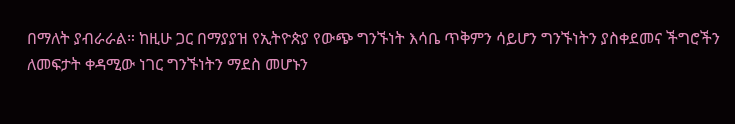በማለት ያብራራል። ከዚሁ ጋር በማያያዝ የኢትዮጵያ የውጭ ግንኙነት እሳቤ ጥቅምን ሳይሆን ግንኙነትን ያስቀደመና ችግሮችን ለመፍታት ቀዳሚው ነገር ግንኙነትን ማደስ መሆኑን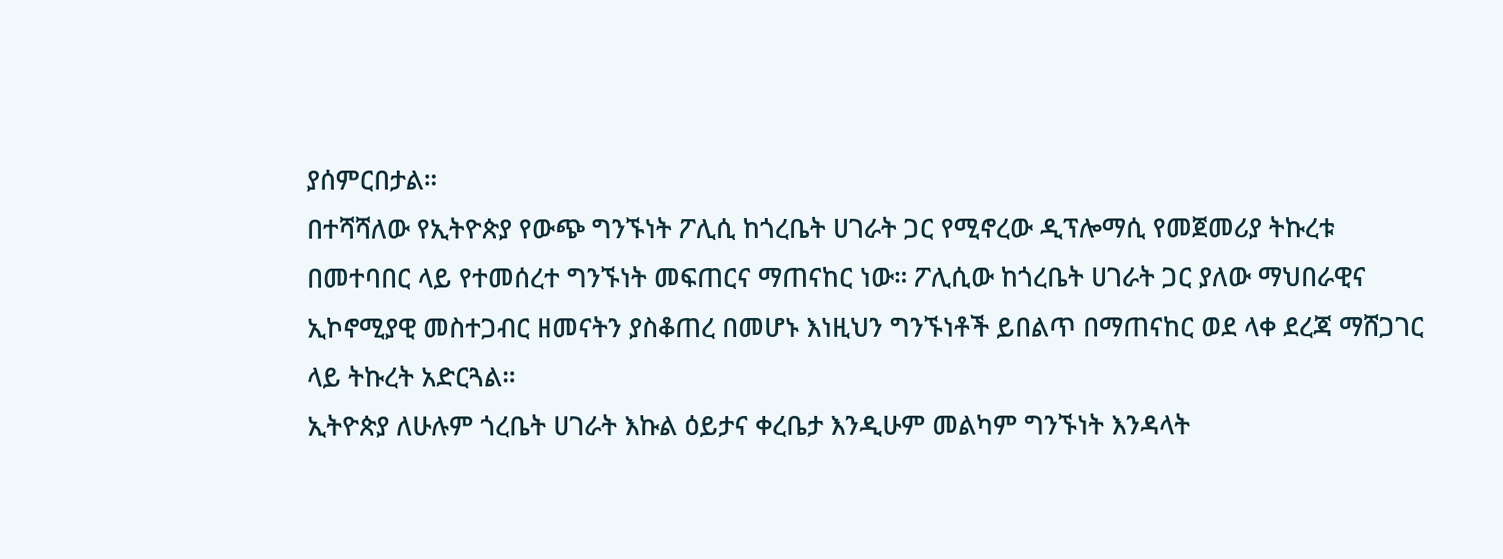ያሰምርበታል።
በተሻሻለው የኢትዮጵያ የውጭ ግንኙነት ፖሊሲ ከጎረቤት ሀገራት ጋር የሚኖረው ዲፕሎማሲ የመጀመሪያ ትኩረቱ በመተባበር ላይ የተመሰረተ ግንኙነት መፍጠርና ማጠናከር ነው። ፖሊሲው ከጎረቤት ሀገራት ጋር ያለው ማህበራዊና ኢኮኖሚያዊ መስተጋብር ዘመናትን ያስቆጠረ በመሆኑ እነዚህን ግንኙነቶች ይበልጥ በማጠናከር ወደ ላቀ ደረጃ ማሸጋገር ላይ ትኩረት አድርጓል።
ኢትዮጵያ ለሁሉም ጎረቤት ሀገራት እኩል ዕይታና ቀረቤታ እንዲሁም መልካም ግንኙነት እንዳላት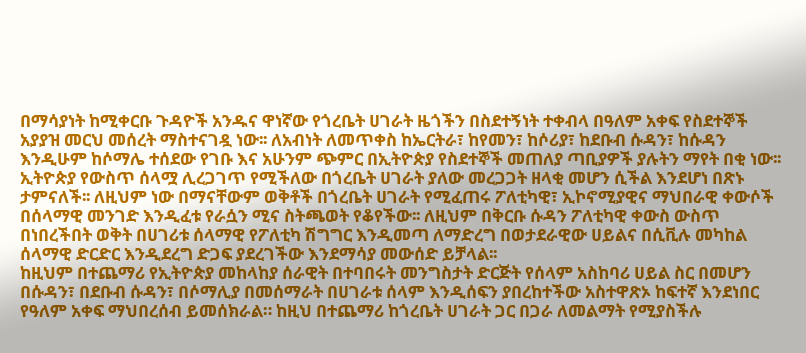በማሳያነት ከሚቀርቡ ጉዳዮች አንዱና ዋነኛው የጎረቤት ሀገራት ዜጎችን በስደተኝነት ተቀብላ በዓለም አቀፍ የስደተኞች አያያዝ መርህ መሰረት ማስተናገዷ ነው፡፡ ለአብነት ለመጥቀስ ከኤርትራ፣ ከየመን፣ ከሶሪያ፣ ከደቡብ ሱዳን፣ ከሱዳን እንዲሁም ከሶማሌ ተሰደው የገቡ እና አሁንም ጭምር በኢትዮጵያ የስደተኞች መጠለያ ጣቢያዎች ያሉትን ማየት በቂ ነው፡፡
ኢትዮጵያ የውስጥ ሰላሟ ሊረጋገጥ የሚችለው በጎረቤት ሀገራት ያለው መረጋጋት ዘላቂ መሆን ሲችል እንደሆነ በጽኑ ታምናለች፡፡ ለዚህም ነው በማናቸውም ወቅቶች በጎረቤት ሀገራት የሚፈጠሩ ፖለቲካዊ፣ ኢኮኖሚያዊና ማህበራዊ ቀውሶች በሰላማዊ መንገድ እንዲፈቱ የራሷን ሚና ስትጫወት የቆየችው፡፡ ለዚህም በቅርቡ ሱዳን ፖለቲካዊ ቀውስ ውስጥ በነበረችበት ወቅት በሀገሪቱ ሰላማዊ የፖለቲካ ሽግግር እንዲመጣ ለማድረግ በወታደራዊው ሀይልና በሲቪሉ መካከል ሰላማዊ ድርድር እንዲደረግ ድጋፍ ያደረገችው እንደማሳያ መውሰድ ይቻላል፡፡
ከዚህም በተጨማሪ የኢትዮጵያ መከላከያ ሰራዊት በተባበሩት መንግስታት ድርጅት የሰላም አስከባሪ ሀይል ስር በመሆን በሱዳን፣ በደቡብ ሱዳን፣ በሶማሊያ በመሰማራት በሀገራቱ ሰላም እንዲሰፍን ያበረከተችው አስተዋጽኦ ከፍተኛ እንደነበር የዓለም አቀፍ ማህበረሰብ ይመሰክራል። ከዚህ በተጨማሪ ከጎረቤት ሀገራት ጋር በጋራ ለመልማት የሚያስችሉ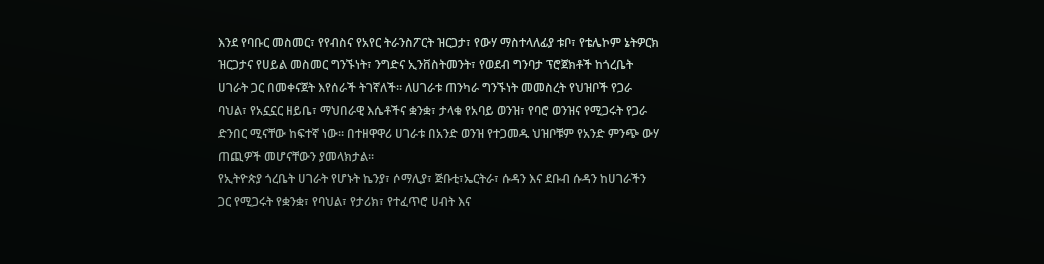እንደ የባቡር መስመር፣ የየብስና የአየር ትራንስፖርት ዝርጋታ፣ የውሃ ማስተላለፊያ ቱቦ፣ የቴሌኮም ኔትዎርክ ዝርጋታና የሀይል መስመር ግንኙነት፣ ንግድና ኢንቨስትመንት፣ የወደብ ግንባታ ፕሮጀክቶች ከጎረቤት ሀገራት ጋር በመቀናጀት እየሰራች ትገኛለች። ለሀገራቱ ጠንካራ ግንኙነት መመስረት የህዝቦች የጋራ ባህል፣ የአኗኗር ዘይቤ፣ ማህበራዊ እሴቶችና ቋንቋ፣ ታላቁ የአባይ ወንዝ፣ የባሮ ወንዝና የሚጋሩት የጋራ ድንበር ሚናቸው ከፍተኛ ነው፡፡ በተዘዋዋሪ ሀገራቱ በአንድ ወንዝ የተጋመዱ ህዝቦቹም የአንድ ምንጭ ውሃ ጠጪዎች መሆናቸውን ያመላክታል፡፡
የኢትዮጵያ ጎረቤት ሀገራት የሆኑት ኬንያ፣ ሶማሊያ፣ ጅቡቲ፣ኤርትራ፣ ሱዳን እና ደቡብ ሱዳን ከሀገራችን ጋር የሚጋሩት የቋንቋ፣ የባህል፣ የታሪክ፣ የተፈጥሮ ሀብት እና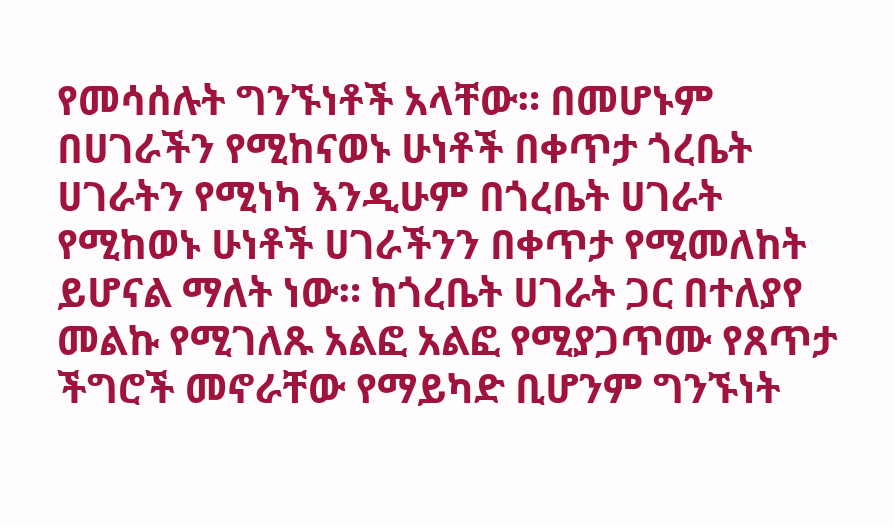የመሳሰሉት ግንኙነቶች አላቸው። በመሆኑም በሀገራችን የሚከናወኑ ሁነቶች በቀጥታ ጎረቤት ሀገራትን የሚነካ እንዲሁም በጎረቤት ሀገራት የሚከወኑ ሁነቶች ሀገራችንን በቀጥታ የሚመለከት ይሆናል ማለት ነው። ከጎረቤት ሀገራት ጋር በተለያየ መልኩ የሚገለጹ አልፎ አልፎ የሚያጋጥሙ የጸጥታ ችግሮች መኖራቸው የማይካድ ቢሆንም ግንኙነት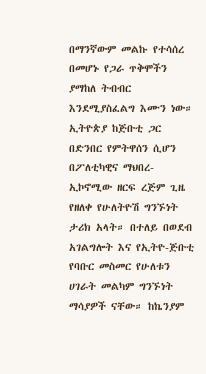በማንኛውም መልኩ የተሳሰረ በመሆኑ የጋራ ጥቅሞችን ያማከለ ትብብር እንደሚያስፈልግ እሙን ነው።
ኢትዮጵያ ከጅቡቲ ጋር በድንበር የምትዋሰን ሲሆን በፖለቲካዊና ማህበረ-ኢኮኖሚው ዘርፍ ረጅም ጊዜ የዘለቀ የሁለትዮሽ ግንኙነት ታሪክ አላት። በተለይ በወደብ አገልግሎት እና የኢትዮ-ጅቡቲ የባቡር መስመር የሁለቱን ሀገራት መልካም ግንኙነት ማሳያዎች ናቸው። ከኬንያም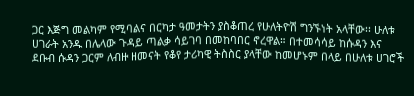ጋር እጅግ መልካም የሚባልና በርካታ ዓመታትን ያስቆጠረ የሁለትዮሽ ግንኙነት አላቸው፡፡ ሁለቱ ሀገራት አንዱ በሌላው ጉዳይ ጣልቃ ሳይገባ በመከባበር ኖረዋል። በተመሳሳይ ከሱዳን እና ደቡብ ሱዳን ጋርም ለብዙ ዘመናት የቆየ ታሪካዊ ትስስር ያላቸው ከመሆኑም በላይ በሁለቱ ሀገሮች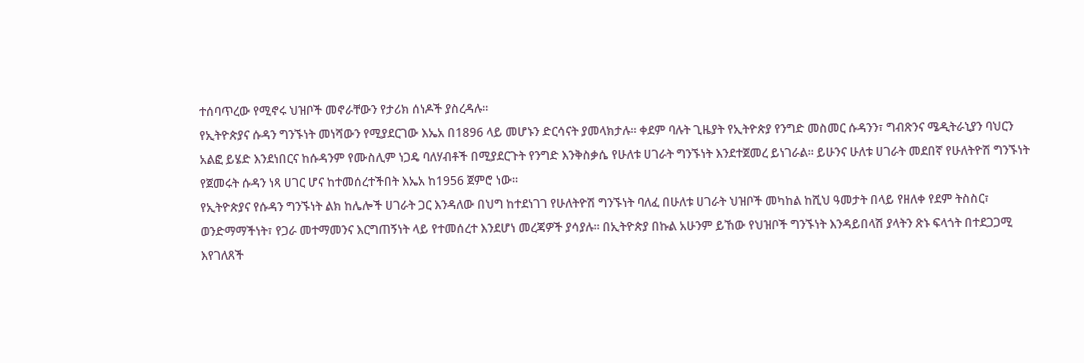ተሰባጥረው የሚኖሩ ህዝቦች መኖራቸውን የታሪክ ሰነዶች ያስረዳሉ።
የኢትዮጵያና ሱዳን ግንኙነት መነሻውን የሚያደርገው እኤአ በ1896 ላይ መሆኑን ድርሳናት ያመላክታሉ፡፡ ቀደም ባሉት ጊዜያት የኢትዮጵያ የንግድ መስመር ሱዳንን፣ ግብጽንና ሜዲትራኒያን ባህርን አልፎ ይሄድ እንደነበርና ከሱዳንም የሙስሊም ነጋዴ ባለሃብቶች በሚያደርጉት የንግድ እንቅስቃሴ የሁለቱ ሀገራት ግንኙነት እንደተጀመረ ይነገራል፡፡ ይሁንና ሁለቱ ሀገራት መደበኛ የሁለትዮሽ ግንኙነት የጀመሩት ሱዳን ነጻ ሀገር ሆና ከተመሰረተችበት እኤአ ከ1956 ጀምሮ ነው፡፡
የኢትዮጵያና የሱዳን ግንኙነት ልክ ከሌሎች ሀገራት ጋር እንዳለው በህግ ከተደነገገ የሁለትዮሽ ግንኙነት ባለፈ በሁለቱ ሀገራት ህዝቦች መካከል ከሺህ ዓመታት በላይ የዘለቀ የደም ትስስር፣ ወንድማማችነት፣ የጋራ መተማመንና እርግጠኝነት ላይ የተመሰረተ እንደሆነ መረጃዎች ያሳያሉ፡፡ በኢትዮጵያ በኩል አሁንም ይኸው የህዝቦች ግንኙነት እንዳይበላሽ ያላትን ጽኑ ፍላጎት በተደጋጋሚ እየገለጸች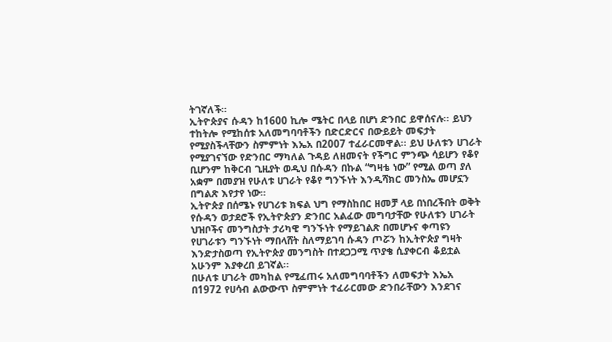ትገኛለች።
ኢትዮጵያና ሱዳን ከ1600 ኪሎ ሜትር በላይ በሆነ ድንበር ይዋሰናሉ፡፡ ይህን ተከትሎ የሚከሰቱ አለመግባባቶችን በድርድርና በውይይት መፍታት የሚያስችላቸውን ስምምነት እኤአ በ2007 ተፈራርመዋል፡፡ ይህ ሁለቱን ሀገራት የሚያገናኘው የድንበር ማካለል ጉዳይ ለዘመናት የችግር ምንጭ ሳይሆን የቆየ ቢሆንም ከቅርብ ጊዚያት ወዲህ በሱዳን በኩል “ግዛቴ ነው” የሚል ወጣ ያለ አቋም በመያዝ የሁለቱ ሀገራት የቆየ ግንኙነት እንዲሻክር መንስኤ መሆኗን በግልጽ እየታየ ነው።
ኢትዮጵያ በሰሜኑ የሀገሪቱ ክፍል ህግ የማስከበር ዘመቻ ላይ በነበረችበት ወቅት የሱዳን ወታደሮች የኢትዮጵያን ድንበር አልፈው መግባታቸው የሁለቱን ሀገራት ህዝቦችና መንግስታት ታሪካዊ ግንኙነት የማይገልጽ በመሆኑና ቀጣዩን የሀገራቱን ግንኙነት ማበላሸት ስለማይገባ ሱዳን ጦሯን ከኢትዮጵያ ግዛት እንድታስወጣ የኢትዮጵያ መንግስት በተደጋጋሚ ጥያቄ ሲያቀርብ ቆይቷል አሁንም እያቀረበ ይገኛል፡፡
በሁለቱ ሀገራት መካከል የሚፈጠሩ አለመግባባቶችን ለመፍታት እኤአ በ1972 የሀሳብ ልውውጥ ስምምነት ተፈራርመው ድንበራቸውን እንደገና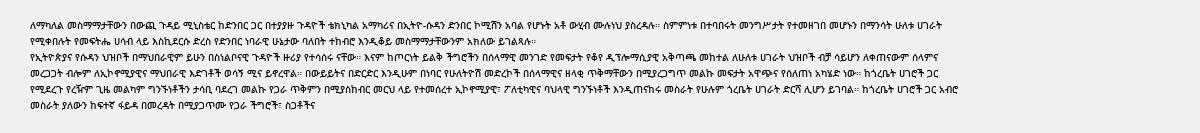ለማካለል መስማማታቸውን በውጪ ጉዳይ ሚኒስቴር ከድንበር ጋር በተያያዙ ጉዳዮች ቴክኒካል አማካሪና በኢትዮ-ሱዳን ድንበር ኮሚሽን አባል የሆኑት አቶ ውሂብ ሙሉነህ ያስረዳሉ። ስምምነቱ በተባበሩት መንግሥታት የተመዘገበ መሆኑን በማንሳት ሁለቱ ሀገራት የሚቀበሉት የመፍትሔ ሀሳብ ላይ እስኪደርሱ ድረስ የድንበር ነባራዊ ሁኔታው ባለበት ተከብሮ እንዲቆይ መስማማታቸውንም አክለው ይገልጻሉ።
የኢትዮጵያና የሱዳን ህዝቦች በማህበራዊም ይሁን በስነልቦናዊ ጉዳዮች ዙሪያ የተሳሰሩ ናቸው። እናም ከጦርነት ይልቅ ችግሮችን በሰላማዊ መንገድ የመፍታት የቆየ ዲፕሎማሲያዊ አቅጣጫ መከተል ለሁለቱ ሀገራት ህዝቦች ብቻ ሳይሆን ለቀጠናውም ሰላምና መረጋጋት ብሎም ለኢኮኖሚያዊና ማህበራዊ እድገቶች ወሳኝ ሚና ይኖረዋል። በውይይትና በድርድር እንዲሁም በነባር የሁለትዮሽ መድረኮች በሰላማዊና ዘላቂ ጥቅማቸውን በሚያረጋግጥ መልኩ መፍታት አዋጭና የሰለጠነ አካሄድ ነው። ከጎረቤት ሀገሮች ጋር የሚደረጉ የረዥም ጊዜ መልካም ግንኙነቶችን ታሳቢ ባደረገ መልኩ የጋራ ጥቅምን በሚያስከብር መርህ ላይ የተመሰረተ ኢኮኖሚያዊ፣ ፖለቲካዊና ባህላዊ ግንኙነቶች እንዲጠናከሩ መስራት የሁሉም ጎረቤት ሀገራት ድርሻ ሊሆን ይገባል። ከጎረቤት ሀገሮች ጋር አብሮ መስራት ያለውን ከፍተኛ ፋይዳ በመረዳት በሚያጋጥሙ የጋራ ችግሮች፣ ስጋቶችና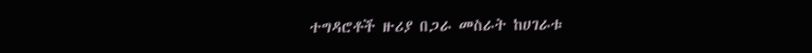ተግዳሮቶች ዙሪያ በጋራ መስራት ከሀገራቱ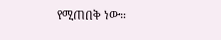የሚጠበቅ ነው።